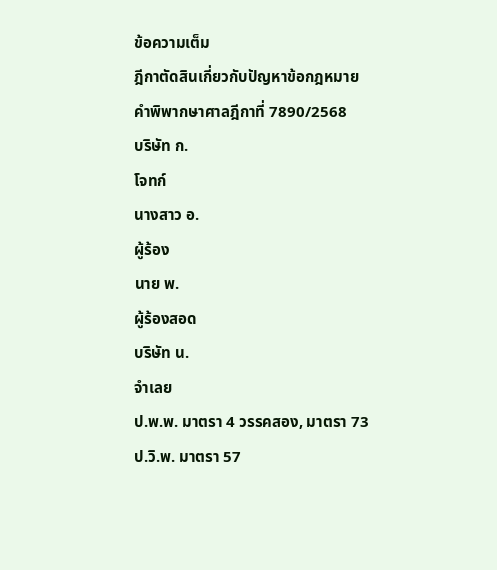ข้อความเต็ม
ฎีกาตัดสินเกี่ยวกับปัญหาข้อกฎหมาย
คำพิพากษาศาลฎีกาที่ 7890/2568
บริษัท ก.
โจทก์
นางสาว อ.
ผู้ร้อง
นาย พ.
ผู้ร้องสอด
บริษัท น.
จำเลย
ป.พ.พ. มาตรา 4 วรรคสอง, มาตรา 73
ป.วิ.พ. มาตรา 57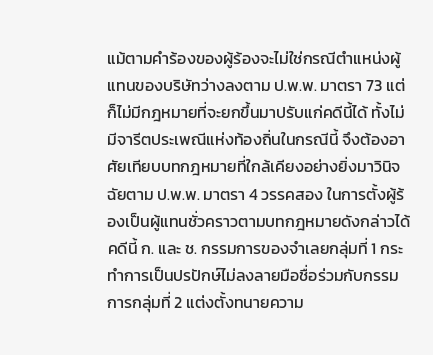แม้ตามคำร้องของผู้ร้องจะไม่ใช่กรณีตำแหน่งผู้แทนของบริษัทว่างลงตาม ป.พ.พ. มาตรา 73 แต่ก็ไม่มีกฎหมายที่จะยกขึ้นมาปรับแก่คดีนี้ได้ ทั้งไม่มีจารีตประเพณีแห่งท้องถิ่นในกรณีนี้ จึงต้องอาศัยเทียบบทกฎหมายที่ใกล้เคียงอย่างยิ่งมาวินิจฉัยตาม ป.พ.พ. มาตรา 4 วรรคสอง ในการตั้งผู้ร้องเป็นผู้แทนชั่วคราวตามบทกฎหมายดังกล่าวได้ คดีนี้ ก. และ ช. กรรมการของจำเลยกลุ่มที่ 1 กระทำการเป็นปรปักษ์ไม่ลงลายมือชื่อร่วมกับกรรมการกลุ่มที่ 2 แต่งตั้งทนายความ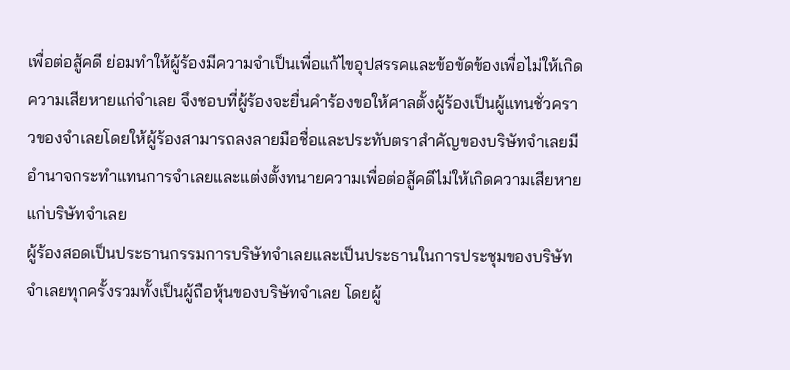เพื่อต่อสู้คดี ย่อมทำให้ผู้ร้องมีความจำเป็นเพื่อแก้ไขอุปสรรคและข้อขัดข้องเพื่อไม่ให้เกิดความเสียหายแก่จำเลย จึงชอบที่ผู้ร้องจะยื่นคำร้องขอให้ศาลตั้งผู้ร้องเป็นผู้แทนชั่วคราวของจำเลยโดยให้ผู้ร้องสามารถลงลายมือชื่อและประทับตราสำคัญของบริษัทจำเลยมีอำนาจกระทำแทนการจำเลยและแต่งตั้งทนายความเพื่อต่อสู้คดีไม่ให้เกิดความเสียหายแก่บริษัทจำเลย
ผู้ร้องสอดเป็นประธานกรรมการบริษัทจำเลยและเป็นประธานในการประชุมของบริษัทจำเลยทุกครั้งรวมทั้งเป็นผู้ถือหุ้นของบริษัทจำเลย โดยผู้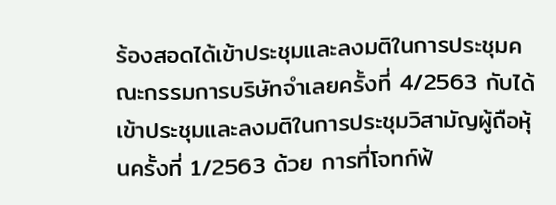ร้องสอดได้เข้าประชุมและลงมติในการประชุมคณะกรรมการบริษัทจำเลยครั้งที่ 4/2563 กับได้เข้าประชุมและลงมติในการประชุมวิสามัญผู้ถือหุ้นครั้งที่ 1/2563 ด้วย การที่โจทก์ฟ้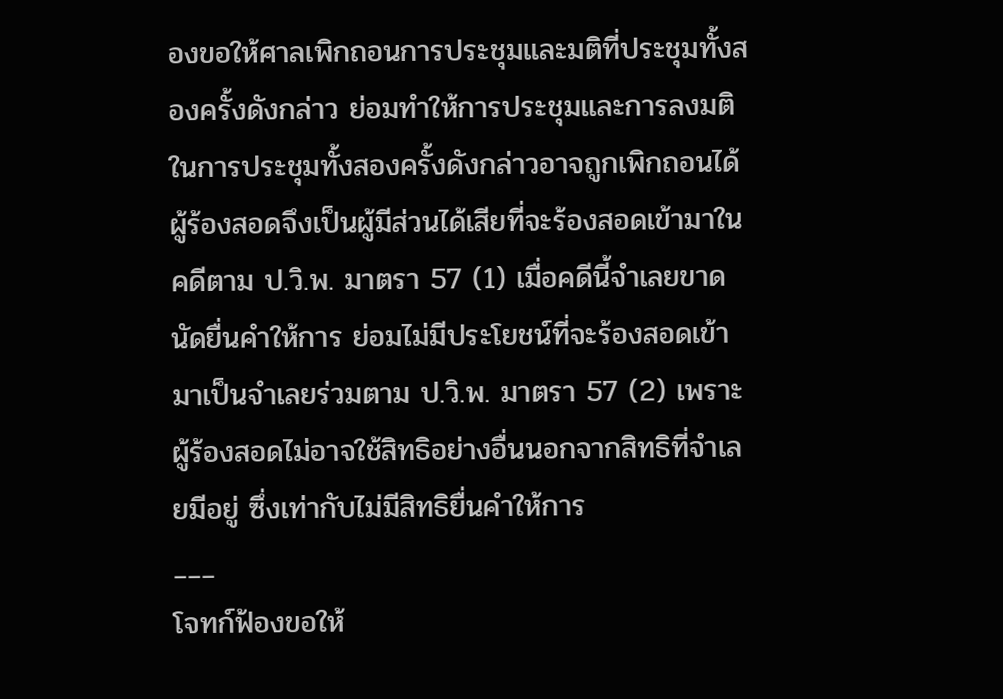องขอให้ศาลเพิกถอนการประชุมและมติที่ประชุมทั้งสองครั้งดังกล่าว ย่อมทำให้การประชุมและการลงมติในการประชุมทั้งสองครั้งดังกล่าวอาจถูกเพิกถอนได้ ผู้ร้องสอดจึงเป็นผู้มีส่วนได้เสียที่จะร้องสอดเข้ามาในคดีตาม ป.วิ.พ. มาตรา 57 (1) เมื่อคดีนี้จำเลยขาดนัดยื่นคำให้การ ย่อมไม่มีประโยชน์ที่จะร้องสอดเข้ามาเป็นจำเลยร่วมตาม ป.วิ.พ. มาตรา 57 (2) เพราะผู้ร้องสอดไม่อาจใช้สิทธิอย่างอื่นนอกจากสิทธิที่จำเลยมีอยู่ ซึ่งเท่ากับไม่มีสิทธิยื่นคำให้การ
___
โจทก์ฟ้องขอให้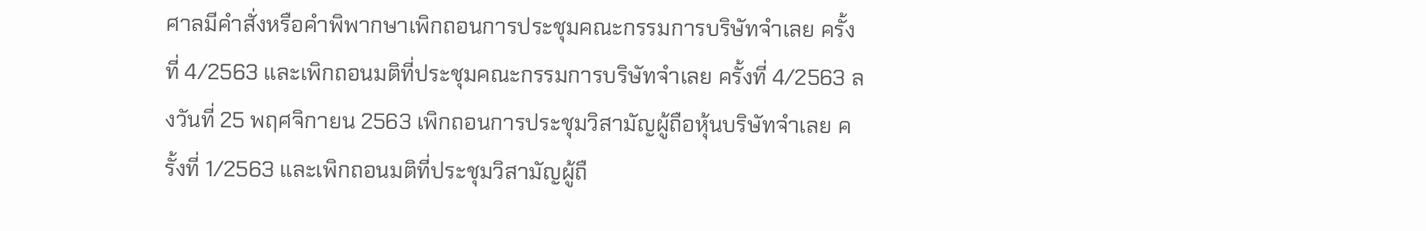ศาลมีคำสั่งหรือคำพิพากษาเพิกถอนการประชุมคณะกรรมการบริษัทจำเลย ครั้งที่ 4/2563 และเพิกถอนมติที่ประชุมคณะกรรมการบริษัทจำเลย ครั้งที่ 4/2563 ลงวันที่ 25 พฤศจิกายน 2563 เพิกถอนการประชุมวิสามัญผู้ถือหุ้นบริษัทจำเลย ครั้งที่ 1/2563 และเพิกถอนมติที่ประชุมวิสามัญผู้ถื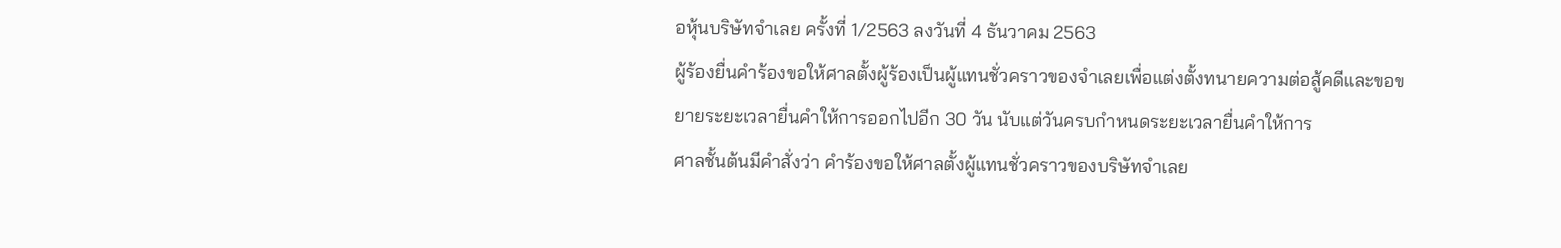อหุ้นบริษัทจำเลย ครั้งที่ 1/2563 ลงวันที่ 4 ธันวาคม 2563
ผู้ร้องยื่นคำร้องขอให้ศาลตั้งผู้ร้องเป็นผู้แทนชั่วคราวของจำเลยเพื่อแต่งตั้งทนายความต่อสู้คดีและขอขยายระยะเวลายื่นคำให้การออกไปอีก 30 วัน นับแต่วันครบกำหนดระยะเวลายื่นคำให้การ
ศาลชั้นต้นมีคำสั่งว่า คำร้องขอให้ศาลตั้งผู้แทนชั่วคราวของบริษัทจำเลย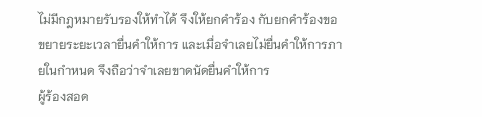ไม่มีกฎหมายรับรองให้ทำได้ จึงให้ยกคำร้อง กับยกคำร้องขอขยายระยะเวลายื่นคำให้การ และเมื่อจำเลยไม่ยื่นคำให้การภายในกำหนด จึงถือว่าจำเลยขาดนัดยื่นคำให้การ
ผู้ร้องสอด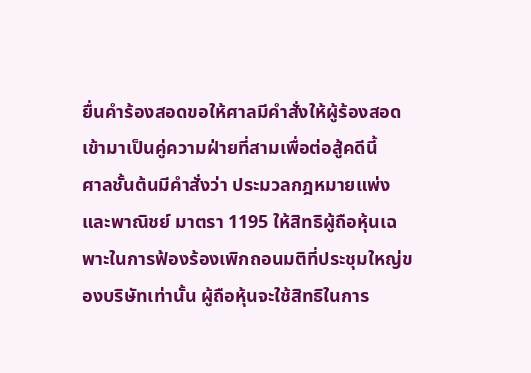ยื่นคำร้องสอดขอให้ศาลมีคำสั่งให้ผู้ร้องสอดเข้ามาเป็นคู่ความฝ่ายที่สามเพื่อต่อสู้คดีนี้
ศาลชั้นต้นมีคำสั่งว่า ประมวลกฎหมายแพ่งและพาณิชย์ มาตรา 1195 ให้สิทธิผู้ถือหุ้นเฉพาะในการฟ้องร้องเพิกถอนมติที่ประชุมใหญ่ของบริษัทเท่านั้น ผู้ถือหุ้นจะใช้สิทธิในการ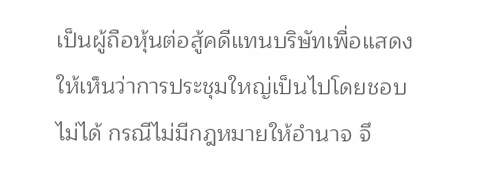เป็นผู้ถือหุ้นต่อสู้คดีแทนบริษัทเพื่อแสดงให้เห็นว่าการประชุมใหญ่เป็นไปโดยชอบไม่ได้ กรณีไม่มีกฎหมายให้อำนาจ จึ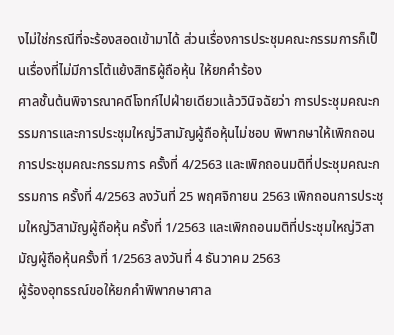งไม่ใช่กรณีที่จะร้องสอดเข้ามาได้ ส่วนเรื่องการประชุมคณะกรรมการก็เป็นเรื่องที่ไม่มีการโต้แย้งสิทธิผู้ถือหุ้น ให้ยกคำร้อง
ศาลชั้นต้นพิจารณาคดีโจทก์ไปฝ่ายเดียวแล้ววินิจฉัยว่า การประชุมคณะกรรมการและการประชุมใหญ่วิสามัญผู้ถือหุ้นไม่ชอบ พิพากษาให้เพิกถอนการประชุมคณะกรรมการ ครั้งที่ 4/2563 และเพิกถอนมติที่ประชุมคณะกรรมการ ครั้งที่ 4/2563 ลงวันที่ 25 พฤศจิกายน 2563 เพิกถอนการประชุมใหญ่วิสามัญผู้ถือหุ้น ครั้งที่ 1/2563 และเพิกถอนมติที่ประชุมใหญ่วิสามัญผู้ถือหุ้นครั้งที่ 1/2563 ลงวันที่ 4 ธันวาคม 2563
ผู้ร้องอุทธรณ์ขอให้ยกคำพิพากษาศาล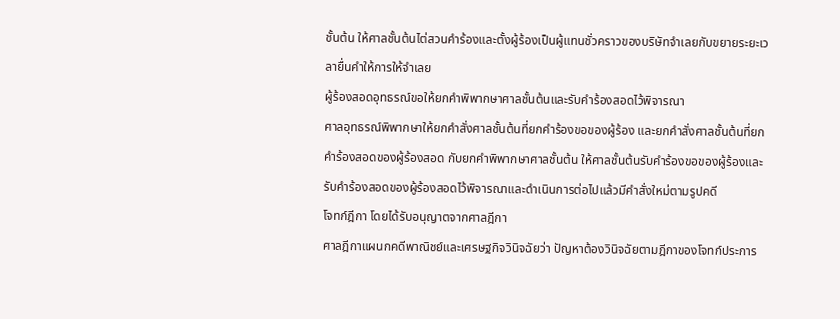ชั้นต้น ให้ศาลชั้นต้นไต่สวนคำร้องและตั้งผู้ร้องเป็นผู้แทนชั่วคราวของบริษัทจำเลยกับขยายระยะเวลายื่นคำให้การให้จำเลย
ผู้ร้องสอดอุทธรณ์ขอให้ยกคำพิพากษาศาลชั้นต้นและรับคำร้องสอดไว้พิจารณา
ศาลอุทธรณ์พิพากษาให้ยกคำสั่งศาลชั้นต้นที่ยกคำร้องขอของผู้ร้อง และยกคำสั่งศาลชั้นต้นที่ยกคำร้องสอดของผู้ร้องสอด กับยกคำพิพากษาศาลชั้นต้น ให้ศาลชั้นต้นรับคำร้องขอของผู้ร้องและรับคำร้องสอดของผู้ร้องสอดไว้พิจารณาและดำเนินการต่อไปแล้วมีคำสั่งใหม่ตามรูปคดี
โจทก์ฎีกา โดยได้รับอนุญาตจากศาลฎีกา
ศาลฎีกาแผนกคดีพาณิชย์และเศรษฐกิจวินิจฉัยว่า ปัญหาต้องวินิจฉัยตามฎีกาของโจทก์ประการ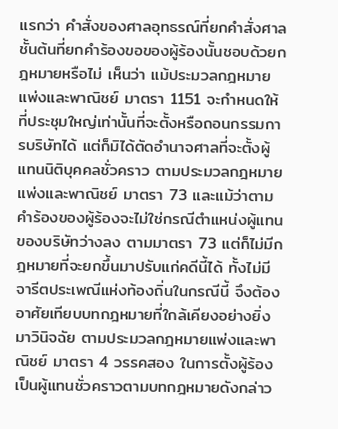แรกว่า คำสั่งของศาลอุทธรณ์ที่ยกคำสั่งศาลชั้นต้นที่ยกคำร้องขอของผู้ร้องนั้นชอบด้วยกฎหมายหรือไม่ เห็นว่า แม้ประมวลกฎหมายแพ่งและพาณิชย์ มาตรา 1151 จะกำหนดให้ที่ประชุมใหญ่เท่านั้นที่จะตั้งหรือถอนกรรมการบริษัทได้ แต่ก็มิได้ตัดอำนาจศาลที่จะตั้งผู้แทนนิติบุคคลชั่วคราว ตามประมวลกฎหมายแพ่งและพาณิชย์ มาตรา 73 และแม้ว่าตามคำร้องของผู้ร้องจะไม่ใช่กรณีตำแหน่งผู้แทนของบริษัทว่างลง ตามมาตรา 73 แต่ก็ไม่มีกฎหมายที่จะยกขึ้นมาปรับแก่คดีนี้ได้ ทั้งไม่มีจารีตประเพณีแห่งท้องถิ่นในกรณีนี้ จึงต้องอาศัยเทียบบทกฎหมายที่ใกล้เคียงอย่างยิ่งมาวินิจฉัย ตามประมวลกฎหมายแพ่งและพาณิชย์ มาตรา 4 วรรคสอง ในการตั้งผู้ร้องเป็นผู้แทนชั่วคราวตามบทกฎหมายดังกล่าว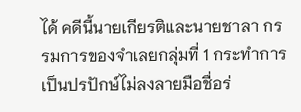ได้ คดีนี้นายเกียรติและนายชาลา กรรมการของจำเลยกลุ่มที่ 1 กระทำการเป็นปรปักษ์ไม่ลงลายมือชื่อร่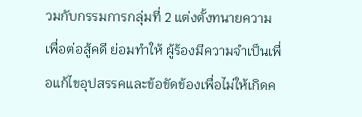วมกับกรรมการกลุ่มที่ 2 แต่งตั้งทนายความเพื่อต่อสู้คดี ย่อมทำให้ ผู้ร้องมีความจำเป็นเพื่อแก้ไขอุปสรรคและข้อขัดข้องเพื่อไม่ให้เกิดค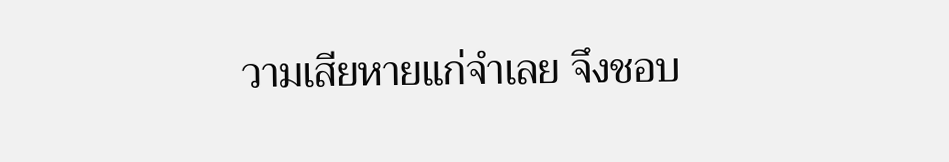วามเสียหายแก่จำเลย จึงชอบ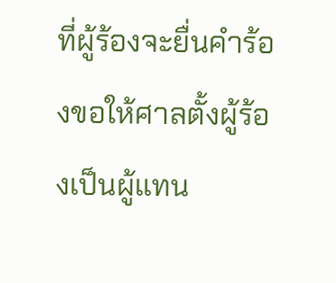ที่ผู้ร้องจะยื่นคำร้องขอให้ศาลตั้งผู้ร้องเป็นผู้แทน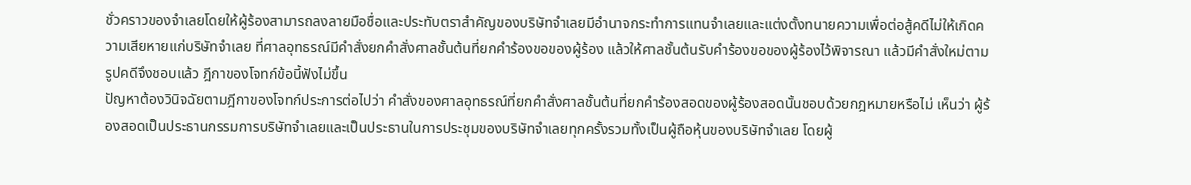ชั่วคราวของจำเลยโดยให้ผู้ร้องสามารถลงลายมือชื่อและประทับตราสำคัญของบริษัทจำเลยมีอำนาจกระทำการแทนจำเลยและแต่งตั้งทนายความเพื่อต่อสู้คดีไม่ให้เกิดความเสียหายแก่บริษัทจำเลย ที่ศาลอุทธรณ์มีคำสั่งยกคำสั่งศาลชั้นต้นที่ยกคำร้องขอของผู้ร้อง แล้วให้ศาลชั้นต้นรับคำร้องขอของผู้ร้องไว้พิจารณา แล้วมีคำสั่งใหม่ตามรูปคดีจึงชอบแล้ว ฎีกาของโจทก์ข้อนี้ฟังไม่ขึ้น
ปัญหาต้องวินิจฉัยตามฎีกาของโจทก์ประการต่อไปว่า คำสั่งของศาลอุทธรณ์ที่ยกคำสั่งศาลชั้นต้นที่ยกคำร้องสอดของผู้ร้องสอดนั้นชอบด้วยกฎหมายหรือไม่ เห็นว่า ผู้ร้องสอดเป็นประธานกรรมการบริษัทจำเลยและเป็นประธานในการประชุมของบริษัทจำเลยทุกครั้งรวมทั้งเป็นผู้ถือหุ้นของบริษัทจำเลย โดยผู้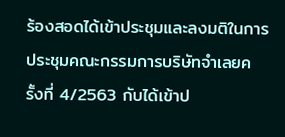ร้องสอดได้เข้าประชุมและลงมติในการประชุมคณะกรรมการบริษัทจำเลยครั้งที่ 4/2563 กับได้เข้าป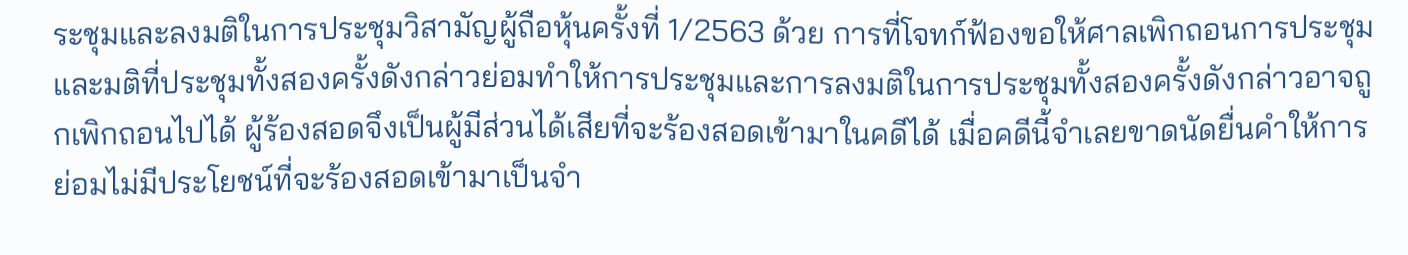ระชุมและลงมติในการประชุมวิสามัญผู้ถือหุ้นครั้งที่ 1/2563 ด้วย การที่โจทก์ฟ้องขอให้ศาลเพิกถอนการประชุมและมติที่ประชุมทั้งสองครั้งดังกล่าวย่อมทำให้การประชุมและการลงมติในการประชุมทั้งสองครั้งดังกล่าวอาจถูกเพิกถอนไปได้ ผู้ร้องสอดจึงเป็นผู้มีส่วนได้เสียที่จะร้องสอดเข้ามาในคดีได้ เมื่อคดีนี้จำเลยขาดนัดยื่นคำให้การ ย่อมไม่มีประโยชน์ที่จะร้องสอดเข้ามาเป็นจำ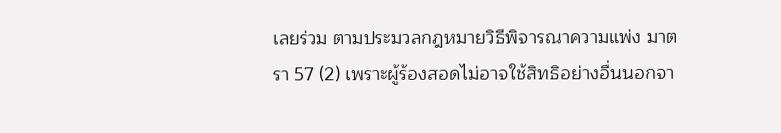เลยร่วม ตามประมวลกฎหมายวิธีพิจารณาความแพ่ง มาตรา 57 (2) เพราะผู้ร้องสอดไม่อาจใช้สิทธิอย่างอื่นนอกจา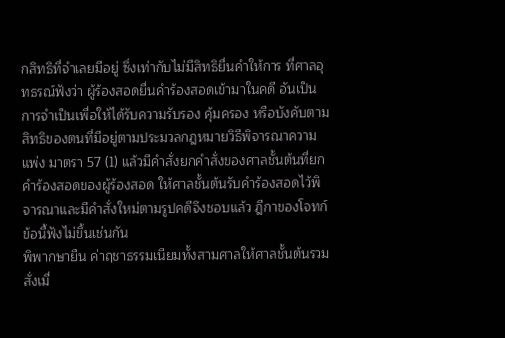กสิทธิที่จำเลยมีอยู่ ซึ่งเท่ากับไม่มีสิทธิยื่นคำให้การ ที่ศาลอุทธรณ์ฟังว่า ผู้ร้องสอดยื่นคำร้องสอดเข้ามาในคดี อันเป็นการจำเป็นเพื่อให้ได้รับความรับรอง คุ้มครอง หรือบังคับตามสิทธิของตนที่มีอยู่ตามประมวลกฎหมายวิธีพิจารณาความแพ่ง มาตรา 57 (1) แล้วมีคำสั่งยกคำสั่งของศาลชั้นต้นที่ยกคำร้องสอดของผู้ร้องสอด ให้ศาลชั้นต้นรับคำร้องสอดไว้พิจารณาและมีคำสั่งใหม่ตามรูปคดีจึงชอบแล้ว ฎีกาของโจทก์ข้อนี้ฟังไม่ขึ้นเช่นกัน
พิพากษายืน ค่าฤชาธรรมเนียมทั้งสามศาลให้ศาลชั้นต้นรวมสั่งเมื่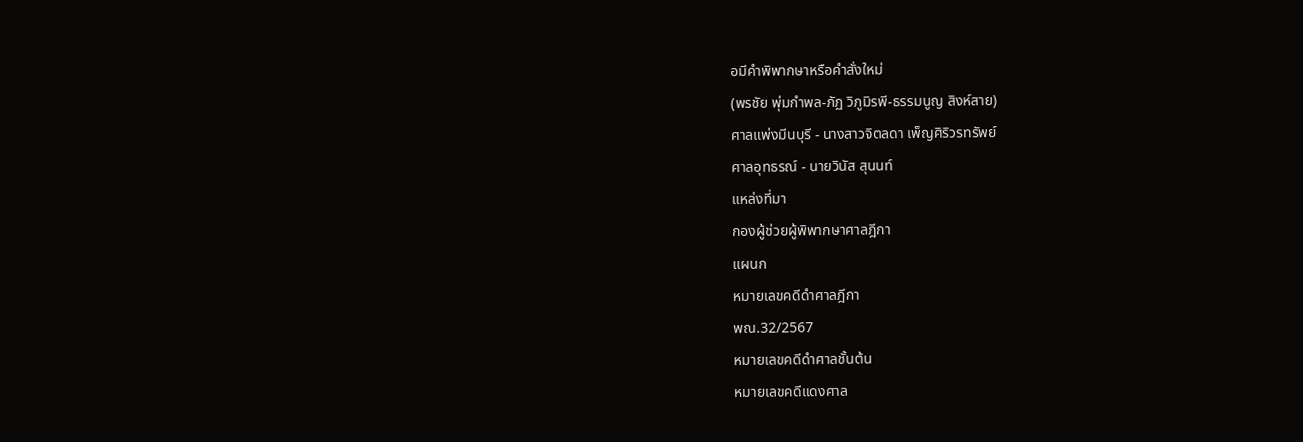อมีคำพิพากษาหรือคำสั่งใหม่
(พรชัย พุ่มกำพล-ภัฏ วิภูมิรพี-ธรรมนูญ สิงห์สาย)
ศาลแพ่งมีนบุรี - นางสาวจิตลดา เพ็ญศิริวรทรัพย์
ศาลอุทธรณ์ - นายวินัส สุนนท์
แหล่งที่มา
กองผู้ช่วยผู้พิพากษาศาลฎีกา
แผนก
หมายเลขคดีดำศาลฎีกา
พณ.32/2567
หมายเลขคดีดำศาลชั้นต้น
หมายเลขคดีแดงศาล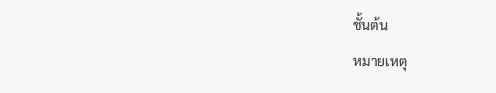ชั้นต้น
หมายเหตุ